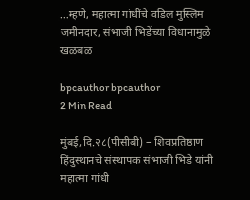…म्हणे, महात्मा गांधींचे वडिल मुस्लिम जमीनदार, संभाजी भिडेंच्या विधानामुळे खळबळ

bpcauthor bpcauthor
2 Min Read

मुंबई,दि.२८(पीसीबी) – शिवप्रतिष्ठाण हिंदुस्थानचे संस्थापक संभाजी भिडे यांनी महात्मा गांधी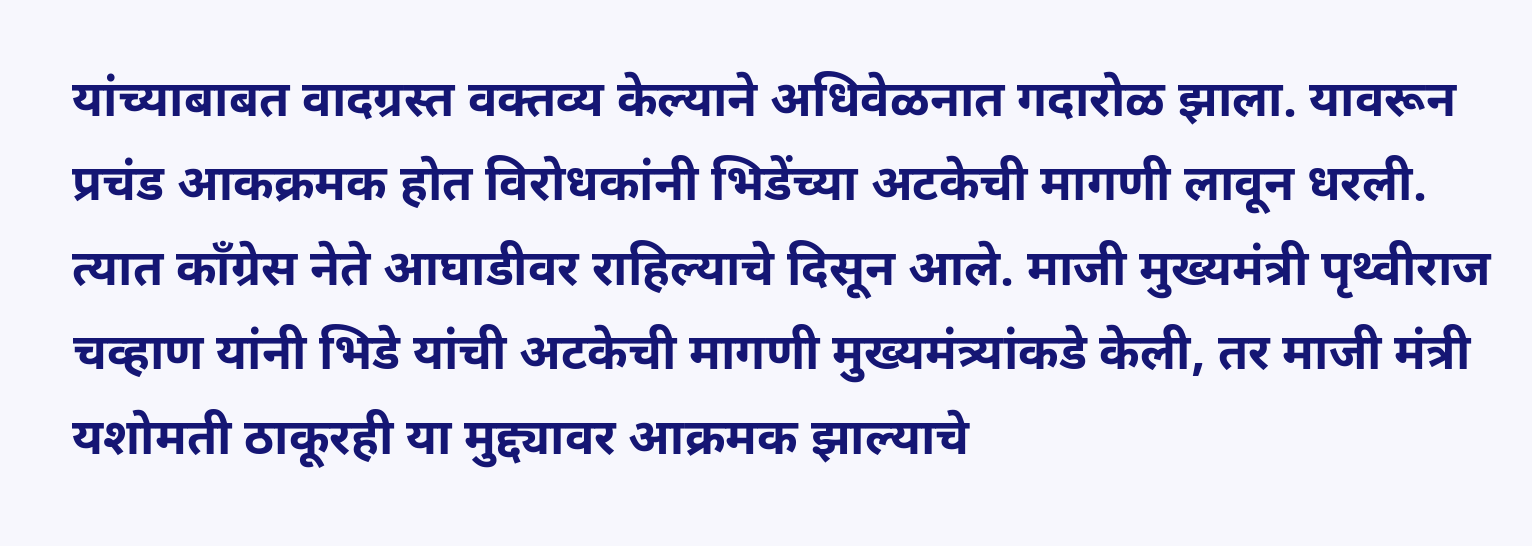यांच्याबाबत वादग्रस्त वक्तव्य केल्याने अधिवेळनात गदारोळ झाला. यावरून प्रचंड आकक्रमक होत विरोधकांनी भिडेंच्या अटकेची मागणी लावून धरली. त्यात काँग्रेस नेते आघाडीवर राहिल्याचे दिसून आले. माजी मुख्यमंत्री पृथ्वीराज चव्हाण यांनी भिडे यांची अटकेची मागणी मुख्यमंत्र्यांकडे केली, तर माजी मंत्री यशोमती ठाकूरही या मुद्द्यावर आक्रमक झाल्याचे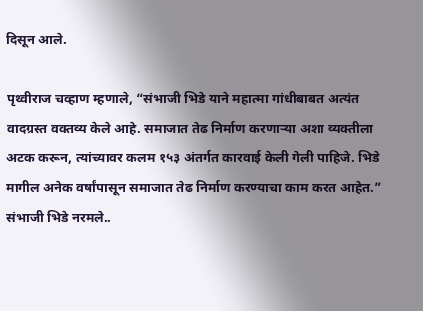दिसून आले.

पृथ्वीराज चव्हाण म्हणाले, “संभाजी भिडे याने महात्मा गांधीबाबत अत्यंत वादग्रस्त वक्तव्य केले आहे. समाजात तेढ निर्माण करणाऱ्या अशा व्यक्तीला अटक करून, त्यांच्यावर कलम १५३ अंतर्गत कारवाई केली गेली पाहिजे. भिडे मागील अनेक वर्षांपासून समाजात तेढ निर्माण करण्याचा काम करत आहेत.”
संभाजी भिडे नरमले..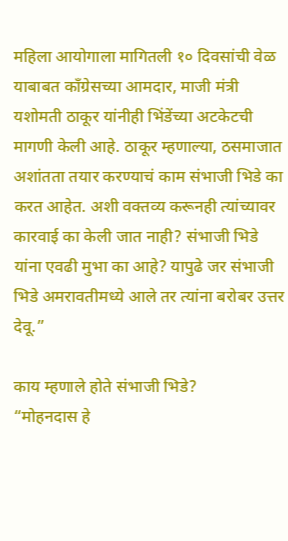महिला आयोगाला मागितली १० दिवसांची वेळ
याबाबत काँग्रेसच्या आमदार, माजी मंत्री यशोमती ठाकूर यांनीही भिंडेंच्या अटकेटची मागणी केली आहे. ठाकूर म्हणाल्या, ठसमाजात अशांतता तयार करण्याचं काम संभाजी भिडे का करत आहेत. अशी वक्तव्य करूनही त्यांच्यावर कारवाई का केली जात नाही? संभाजी भिडे यांना एवढी मुभा का आहे? यापुढे जर संभाजी भिडे अमरावतीमध्ये आले तर त्यांना बरोबर उत्तर देवू.”

काय म्हणाले होते संभाजी भिडे?
“मोहनदास हे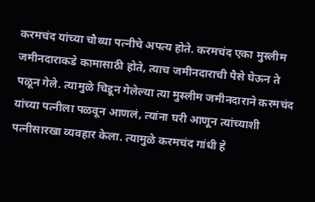करमचंद यांच्या चौथ्या पत्नीचे अपत्य होते. करमचंद एका मुस्लीम जमीनदाराकडे कामासाठी होते, त्याच जमीनदाराची पैसे घेऊन ते पळून गेले. त्यामुळे चिडून गेलेल्या त्या मुस्लीम जमीनदाराने करमचंद यांच्या पत्नीला पळवून आणलं, त्यांना घरी आणून त्यांच्याशी पत्नीसारखा व्यवहार केला. त्यामुळे करमचंद गांधी हे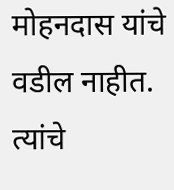मोहनदास यांचे वडील नाहीत. त्यांचे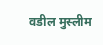वडील मुस्लीम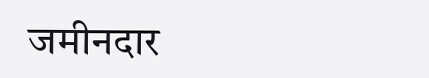जमीनदार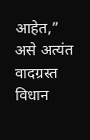आहेत,” असे अत्यंत वादग्रस्त विधान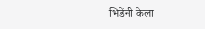भिडेंनी केला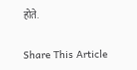होते.

Share This Article